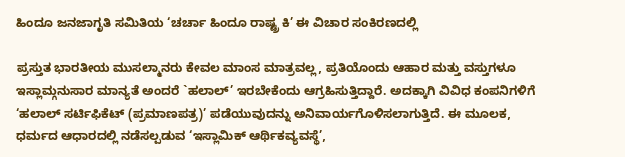ಹಿಂದೂ ಜನಜಾಗೃತಿ ಸಮಿತಿಯ ‘ಚರ್ಚಾ ಹಿಂದೂ ರಾಷ್ಟ್ರ ಕಿ’ ಈ ವಿಚಾರ ಸಂಕಿರಣದಲ್ಲಿ

ಪ್ರಸ್ತುತ ಭಾರತೀಯ ಮುಸಲ್ಮಾನರು ಕೇವಲ ಮಾಂಸ ಮಾತ್ರವಲ್ಲ, ಪ್ರತಿಯೊಂದು ಆಹಾರ ಮತ್ತು ವಸ್ತುಗಳೂ ಇಸ್ಲಾಮ್ಗನುಸಾರ ಮಾನ್ಯತೆ ಅಂದರೆ `ಹಲಾಲ್’ ಇರಬೇಕೆಂದು ಆಗ್ರಹಿಸುತ್ತಿದ್ದಾರೆ. ಅದಕ್ಕಾಗಿ ವಿವಿಧ ಕಂಪನಿಗಳಿಗೆ ‘ಹಲಾಲ್ ಸರ್ಟಿಫಿಕೆಟ್ (ಪ್ರಮಾಣಪತ್ರ)’ ಪಡೆಯುವುದನ್ನು ಅನಿವಾರ್ಯಗೊಳಿಸಲಾಗುತ್ತಿದೆ. ಈ ಮೂಲಕ, ಧರ್ಮದ ಆಧಾರದಲ್ಲಿ ನಡೆಸಲ್ಪಡುವ ‘ಇಸ್ಲಾಮಿಕ್ ಆರ್ಥಿಕವ್ಯವಸ್ಥೆ’,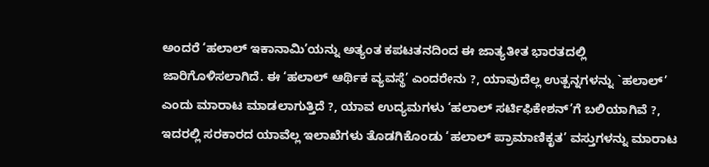ಅಂದರೆ ‘ಹಲಾಲ್ ಇಕಾನಾಮಿ’ಯನ್ನು ಅತ್ಯಂತ ಕಪಟತನದಿಂದ ಈ ಜಾತ್ಯತೀತ ಭಾರತದಲ್ಲಿ ಜಾರಿಗೊಳಿಸಲಾಗಿದೆ. ಈ ‘ಹಲಾಲ್ ಆರ್ಥಿಕ ವ್ಯವಸ್ಥೆ’ ಎಂದರೇನು ?, ಯಾವುದೆಲ್ಲ ಉತ್ಪನ್ನಗಳನ್ನು `ಹಲಾಲ್’ ಎಂದು ಮಾರಾಟ ಮಾಡಲಾಗುತ್ತಿದೆ ?, ಯಾವ ಉದ್ಯಮಗಳು ‘ಹಲಾಲ್ ಸರ್ಟಿಫಿಕೇಶನ್’ಗೆ ಬಲಿಯಾಗಿವೆ ?, ಇದರಲ್ಲಿ ಸರಕಾರದ ಯಾವೆಲ್ಲ ಇಲಾಖೆಗಳು ತೊಡಗಿಕೊಂಡು ‘ಹಲಾಲ್ ಪ್ರಾಮಾಣಿಕೃತ’ ವಸ್ತುಗಳನ್ನು ಮಾರಾಟ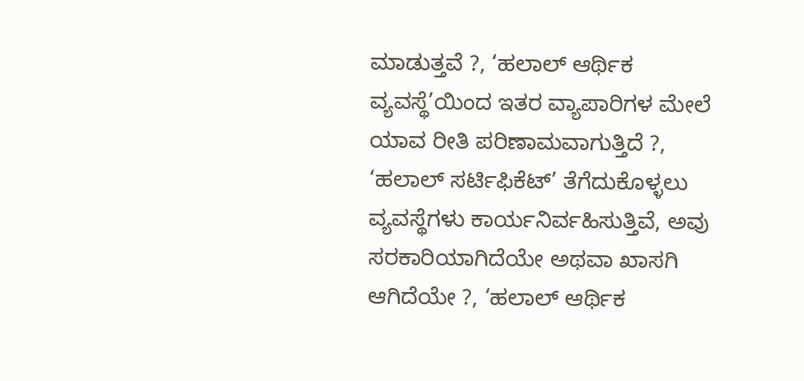ಮಾಡುತ್ತವೆ ?, ‘ಹಲಾಲ್ ಆರ್ಥಿಕ ವ್ಯವಸ್ಥೆ’ಯಿಂದ ಇತರ ವ್ಯಾಪಾರಿಗಳ ಮೇಲೆ ಯಾವ ರೀತಿ ಪರಿಣಾಮವಾಗುತ್ತಿದೆ ?, ‘ಹಲಾಲ್ ಸರ್ಟಿಫಿಕೆಟ್’ ತೆಗೆದುಕೊಳ್ಳಲು ವ್ಯವಸ್ಥೆಗಳು ಕಾರ್ಯನಿರ್ವಹಿಸುತ್ತಿವೆ, ಅವು ಸರಕಾರಿಯಾಗಿದೆಯೇ ಅಥವಾ ಖಾಸಗಿ ಆಗಿದೆಯೇ ?, ‘ಹಲಾಲ್ ಆರ್ಥಿಕ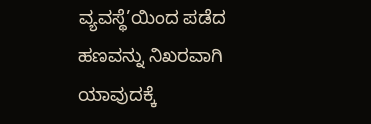ವ್ಯವಸ್ಥೆ’ಯಿಂದ ಪಡೆದ ಹಣವನ್ನು ನಿಖರವಾಗಿ ಯಾವುದಕ್ಕೆ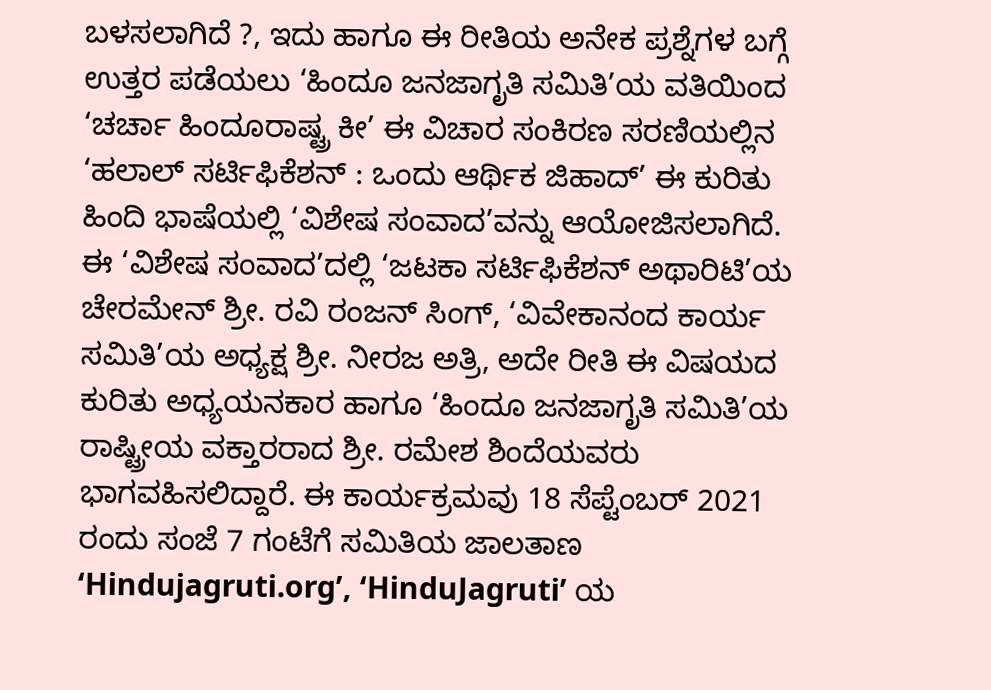ಬಳಸಲಾಗಿದೆ ?, ಇದು ಹಾಗೂ ಈ ರೀತಿಯ ಅನೇಕ ಪ್ರಶ್ನೆಗಳ ಬಗ್ಗೆ ಉತ್ತರ ಪಡೆಯಲು ‘ಹಿಂದೂ ಜನಜಾಗೃತಿ ಸಮಿತಿ’ಯ ವತಿಯಿಂದ ‘ಚರ್ಚಾ ಹಿಂದೂರಾಷ್ಟ್ರ ಕೀ’ ಈ ವಿಚಾರ ಸಂಕಿರಣ ಸರಣಿಯಲ್ಲಿನ ‘ಹಲಾಲ್ ಸರ್ಟಿಫಿಕೆಶನ್ : ಒಂದು ಆರ್ಥಿಕ ಜಿಹಾದ್’ ಈ ಕುರಿತು ಹಿಂದಿ ಭಾಷೆಯಲ್ಲಿ ‘ವಿಶೇಷ ಸಂವಾದ’ವನ್ನು ಆಯೋಜಿಸಲಾಗಿದೆ.
ಈ ‘ವಿಶೇಷ ಸಂವಾದ’ದಲ್ಲಿ ‘ಜಟಕಾ ಸರ್ಟಿಫಿಕೆಶನ್ ಅಥಾರಿಟಿ’ಯ ಚೇರಮೇನ್ ಶ್ರೀ. ರವಿ ರಂಜನ್ ಸಿಂಗ್, ‘ವಿವೇಕಾನಂದ ಕಾರ್ಯ ಸಮಿತಿ’ಯ ಅಧ್ಯಕ್ಷ ಶ್ರೀ. ನೀರಜ ಅತ್ರಿ, ಅದೇ ರೀತಿ ಈ ವಿಷಯದ ಕುರಿತು ಅಧ್ಯಯನಕಾರ ಹಾಗೂ ‘ಹಿಂದೂ ಜನಜಾಗೃತಿ ಸಮಿತಿ’ಯ ರಾಷ್ಟ್ರೀಯ ವಕ್ತಾರರಾದ ಶ್ರೀ. ರಮೇಶ ಶಿಂದೆಯವರು ಭಾಗವಹಿಸಲಿದ್ದಾರೆ. ಈ ಕಾರ್ಯಕ್ರಮವು 18 ಸೆಪ್ಟೆಂಬರ್ 2021 ರಂದು ಸಂಜೆ 7 ಗಂಟೆಗೆ ಸಮಿತಿಯ ಜಾಲತಾಣ ‘Hindujagruti.org’, ‘HinduJagruti’ ಯ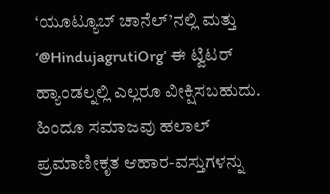‘ಯೂಟ್ಯೂಬ್ ಚಾನೆಲ್’ನಲ್ಲಿ ಮತ್ತು ‘@HindujagrutiOrg’ ಈ ಟ್ವಿಟರ್ ಹ್ಯಾಂಡಲ್ನಲ್ಲಿ ಎಲ್ಲರೂ ವೀಕ್ಷಿಸಬಹುದು. ಹಿಂದೂ ಸಮಾಜವು ಹಲಾಲ್ ಪ್ರಮಾಣೀಕೃತ ಆಹಾರ-ವಸ್ತುಗಳನ್ನು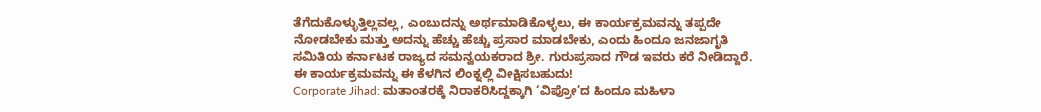ತೆಗೆದುಕೊಳ್ಳುತ್ತಿಲ್ಲವಲ್ಲ, ಎಂಬುದನ್ನು ಅರ್ಥಮಾಡಿಕೊಳ್ಳಲು, ಈ ಕಾರ್ಯಕ್ರಮವನ್ನು ತಪ್ಪದೇ ನೋಡಬೇಕು ಮತ್ತು ಅದನ್ನು ಹೆಚ್ಚು ಹೆಚ್ಚು ಪ್ರಸಾರ ಮಾಡಬೇಕು, ಎಂದು ಹಿಂದೂ ಜನಜಾಗೃತಿ ಸಮಿತಿಯ ಕರ್ನಾಟಕ ರಾಜ್ಯದ ಸಮನ್ವಯಕರಾದ ಶ್ರೀ. ಗುರುಪ್ರಸಾದ ಗೌಡ ಇವರು ಕರೆ ನೀಡಿದ್ದಾರೆ.
ಈ ಕಾರ್ಯಕ್ರಮವನ್ನು ಈ ಕೆಳಗಿನ ಲಿಂಕ್ನಲ್ಲಿ ವೀಕ್ಷಿಸಬಹುದು!
Corporate Jihad: ಮತಾಂತರಕ್ಕೆ ನಿರಾಕರಿಸಿದ್ದಕ್ಕಾಗಿ ‘ವಿಪ್ರೋ’ದ ಹಿಂದೂ ಮಹಿಳಾ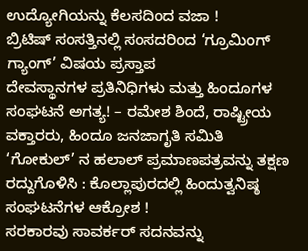ಉದ್ಯೋಗಿಯನ್ನು ಕೆಲಸದಿಂದ ವಜಾ !
ಬ್ರಿಟಿಷ್ ಸಂಸತ್ತಿನಲ್ಲಿ ಸಂಸದರಿಂದ ‘ಗ್ರೂಮಿಂಗ್ ಗ್ಯಾಂಗ್’ ವಿಷಯ ಪ್ರಸ್ತಾಪ
ದೇವಸ್ಥಾನಗಳ ಪ್ರತಿನಿಧಿಗಳು ಮತ್ತು ಹಿಂದೂಗಳ ಸಂಘಟನೆ ಅಗತ್ಯ! – ರಮೇಶ ಶಿಂದೆ, ರಾಷ್ಟ್ರೀಯ ವಕ್ತಾರರು, ಹಿಂದೂ ಜನಜಾಗೃತಿ ಸಮಿತಿ
‘ಗೋಕುಲ್’ ನ ಹಲಾಲ್ ಪ್ರಮಾಣಪತ್ರವನ್ನು ತಕ್ಷಣ ರದ್ದುಗೊಳಿಸಿ : ಕೊಲ್ಲಾಪುರದಲ್ಲಿ ಹಿಂದುತ್ವನಿಷ್ಠ ಸಂಘಟನೆಗಳ ಆಕ್ರೋಶ !
ಸರಕಾರವು ಸಾವರ್ಕರ್ ಸದನವನ್ನು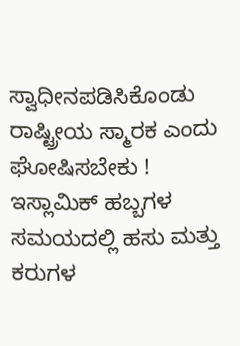ಸ್ವಾಧೀನಪಡಿಸಿಕೊಂಡು ರಾಷ್ಟ್ರೀಯ ಸ್ಮಾರಕ ಎಂದು ಘೋಷಿಸಬೇಕು !
ಇಸ್ಲಾಮಿಕ್ ಹಬ್ಬಗಳ ಸಮಯದಲ್ಲಿ ಹಸು ಮತ್ತು ಕರುಗಳ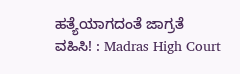ಹತ್ಯೆಯಾಗದಂತೆ ಜಾಗ್ರತೆ ವಹಿಸಿ! : Madras High Court